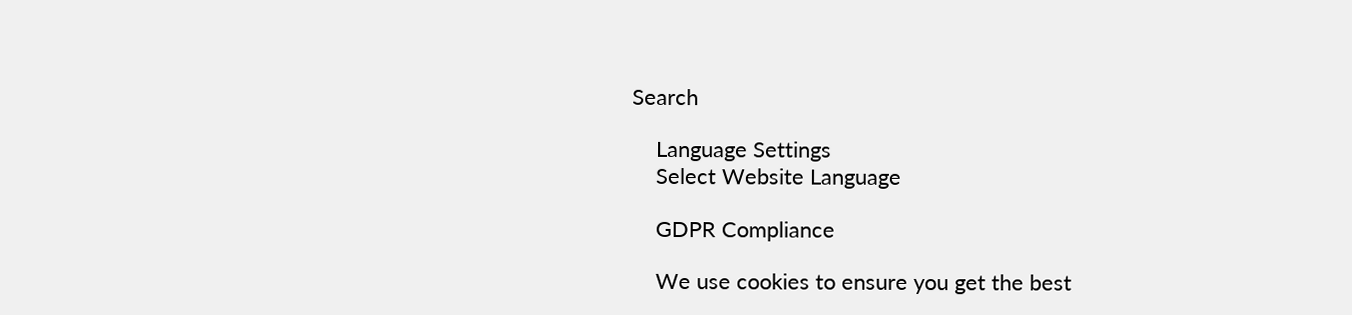Search

    Language Settings
    Select Website Language

    GDPR Compliance

    We use cookies to ensure you get the best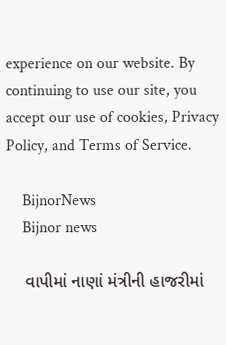experience on our website. By continuing to use our site, you accept our use of cookies, Privacy Policy, and Terms of Service.

    BijnorNews
    Bijnor news

    વાપીમાં નાણાં મંત્રીની હાજરીમાં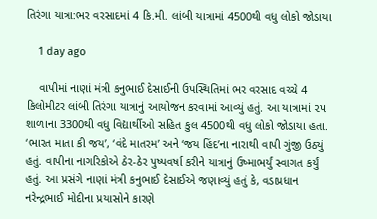તિરંગા યાત્રા:ભર વરસાદમાં 4 કિ.મી. લાંબી યાત્રામાં 4500થી વધુ લોકો જોડાયા

    1 day ago

    વાપીમાં નાણાં મંત્રી કનુભાઈ દેસાઈની ઉપસ્થિતિમાં ભર વરસાદ વચ્ચે 4 કિલોમીટર લાંબી તિરંગા યાત્રાનું આયોજન કરવામાં આવ્યું હતું. આ યાત્રામાં ૨૫ શાળાના 3300થી વધુ વિદ્યાર્થીઓ સહિત કુલ 4500થી વધુ લોકો જોડાયા હતા. ‘ભારત માતા કી જય’, ‘વંદે માતરમ’ અને ‘જય હિંદ’ના નારાથી વાપી ગુંજી ઉઠ્યું હતું. વાપીના નાગરિકોએ ઠેર-ઠેર પુષ્પવર્ષા કરીને યાત્રાનું ઉષ્માભર્યું સ્વાગત કર્યું હતું. આ પ્રસંગે નાણાં મંત્રી કનુભાઈ દેસાઈએ જણાવ્યું હતું કે, વડાપ્રધાન નરેન્દ્રભાઈ મોદીના પ્રયાસોને કારણે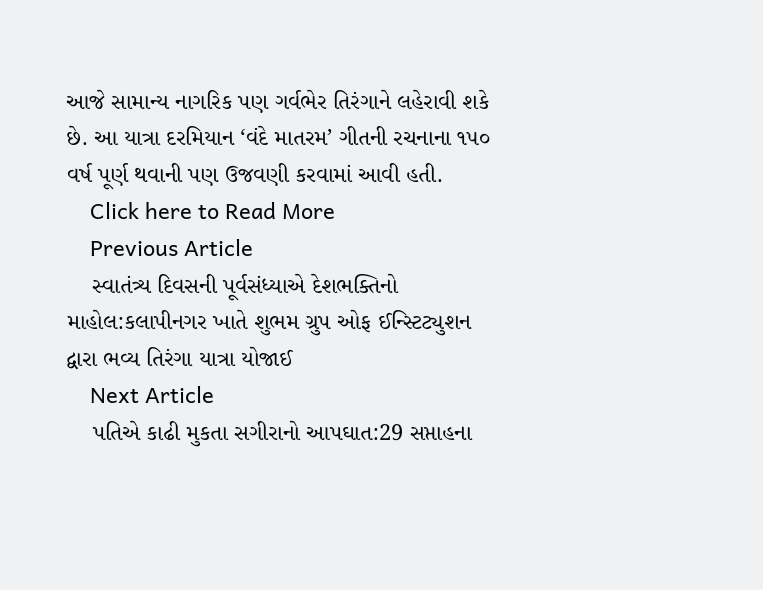આજે સામાન્ય નાગરિક પણ ગર્વભેર તિરંગાને લહેરાવી શકે છે. આ યાત્રા દરમિયાન ‘વંદે માતરમ’ ગીતની રચનાના ૧૫૦ વર્ષ પૂર્ણ થવાની પણ ઉજવણી કરવામાં આવી હતી.
    Click here to Read More
    Previous Article
    સ્વાતંત્ર્ય દિવસની પૂર્વસંધ્યાએ દેશભક્તિનો માહોલ:કલાપીનગર ખાતે શુભમ ગ્રુપ ઓફ ઈન્સ્ટિટ્યુશન દ્વારા ભવ્ય તિરંગા યાત્રા યોજાઈ
    Next Article
    પતિએ કાઢી મુકતા સગીરાનો આપઘાત:29 સપ્તાહના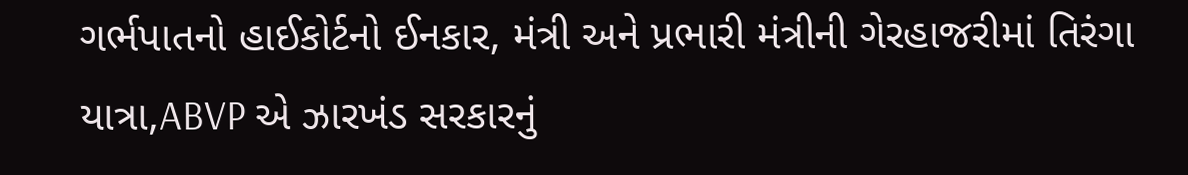ગર્ભપાતનો હાઈકોર્ટનો ઈનકાર, મંત્રી અને પ્રભારી મંત્રીની ગેરહાજરીમાં તિરંગા યાત્રા,ABVP એ ઝારખંડ સરકારનું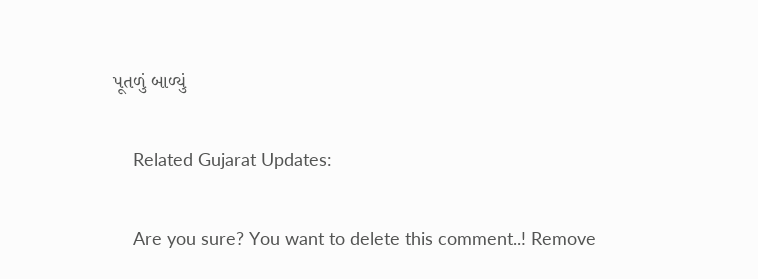પૂતળું બાળ્યું

    Related Gujarat Updates:

    Are you sure? You want to delete this comment..! Remove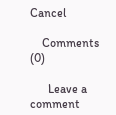Cancel

    Comments (0)

      Leave a comment